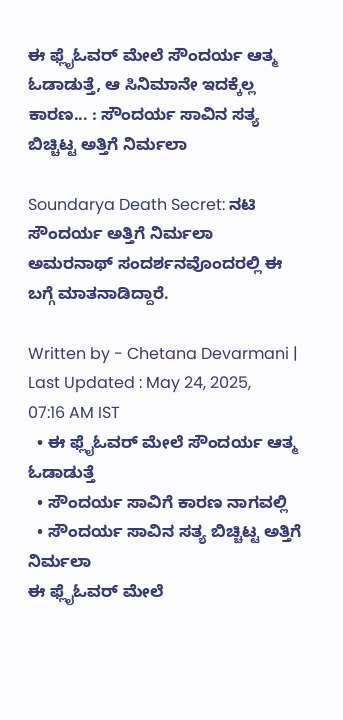ಈ ಫ್ಲೈಓವರ್ ಮೇಲೆ ಸೌಂದರ್ಯ ಆತ್ಮ ಓಡಾಡುತ್ತೆ, ಆ ಸಿನಿಮಾನೇ ಇದಕ್ಕೆಲ್ಲ ಕಾರಣ... : ಸೌಂದರ್ಯ ಸಾವಿನ ಸತ್ಯ ಬಿಚ್ಚಿಟ್ಟ ಅತ್ತಿಗೆ ನಿರ್ಮಲಾ

Soundarya Death Secret: ನಟಿ ಸೌಂದರ್ಯ ಅತ್ತಿಗೆ ನಿರ್ಮಲಾ ಅಮರನಾಥ್‌ ಸಂದರ್ಶನವೊಂದರಲ್ಲಿ ಈ ಬಗ್ಗೆ ಮಾತನಾಡಿದ್ದಾರೆ.

Written by - Chetana Devarmani | Last Updated : May 24, 2025, 07:16 AM IST
  • ಈ ಫ್ಲೈಓವರ್ ಮೇಲೆ ಸೌಂದರ್ಯ ಆತ್ಮ ಓಡಾಡುತ್ತೆ
  • ಸೌಂದರ್ಯ ಸಾವಿಗೆ ಕಾರಣ ನಾಗವಲ್ಲಿ
  • ಸೌಂದರ್ಯ ಸಾವಿನ ಸತ್ಯ ಬಿಚ್ಚಿಟ್ಟ ಅತ್ತಿಗೆ ನಿರ್ಮಲಾ
ಈ ಫ್ಲೈಓವರ್ ಮೇಲೆ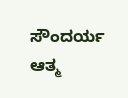ಸೌಂದರ್ಯ ಆತ್ಮ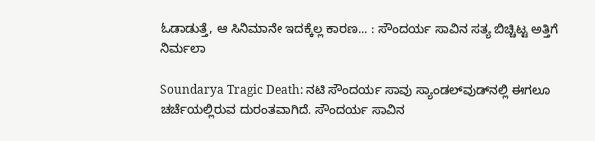ಓಡಾಡುತ್ತೆ, ಆ ಸಿನಿಮಾನೇ ಇದಕ್ಕೆಲ್ಲ ಕಾರಣ... : ಸೌಂದರ್ಯ ಸಾವಿನ ಸತ್ಯ ಬಿಚ್ಚಿಟ್ಟ ಅತ್ತಿಗೆ ನಿರ್ಮಲಾ

Soundarya Tragic Death: ನಟಿ ಸೌಂದರ್ಯ ಸಾವು ಸ್ಯಾಂಡಲ್‌ವುಡ್‌ನಲ್ಲಿ ಈಗಲೂ ಚರ್ಚೆಯಲ್ಲಿರುವ ದುರಂತವಾಗಿದೆ. ಸೌಂದರ್ಯ ಸಾವಿನ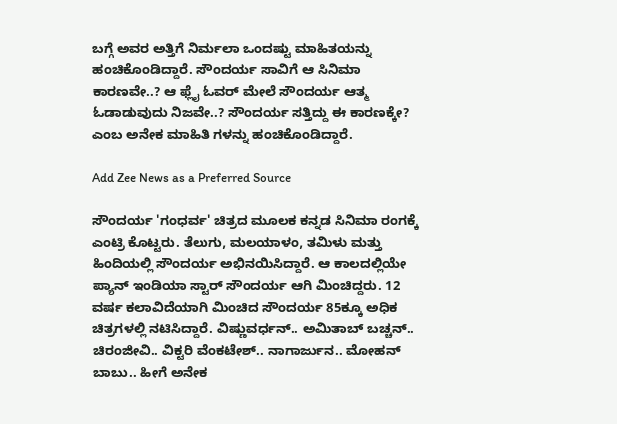ಬಗ್ಗೆ ಅವರ ಅತ್ತಿಗೆ ನಿರ್ಮಲಾ ಒಂದಷ್ಟು ಮಾಹಿತಯನ್ನು ಹಂಚಿಕೊಂಡಿದ್ದಾರೆ. ಸೌಂದರ್ಯ ಸಾವಿಗೆ ಆ ಸಿನಿಮಾ ಕಾರಣವೇ..? ಆ ಫ್ಲೈ ಓವರ್‌ ಮೇಲೆ ಸೌಂದರ್ಯ ಆತ್ಮ ಓಡಾಡುವುದು ನಿಜವೇ..? ಸೌಂದರ್ಯ ಸತ್ತಿದ್ದು ಈ ಕಾರಣಕ್ಕೇ? ಎಂಬ ಅನೇಕ ಮಾಹಿತಿ ಗಳನ್ನು ಹಂಚಿಕೊಂಡಿದ್ದಾರೆ.

Add Zee News as a Preferred Source

ಸೌಂದರ್ಯ 'ಗಂಧರ್ವ' ಚಿತ್ರದ ಮೂಲಕ ಕನ್ನಡ ಸಿನಿಮಾ ರಂಗಕ್ಕೆ ಎಂಟ್ರಿ ಕೊಟ್ಟರು. ತೆಲುಗು, ಮಲಯಾಳಂ, ತಮಿಳು ಮತ್ತು ಹಿಂದಿಯಲ್ಲಿ ಸೌಂದರ್ಯ ಅಭಿನಯಿಸಿದ್ದಾರೆ. ಆ ಕಾಲದಲ್ಲಿಯೇ ಪ್ಯಾನ್ ಇಂಡಿಯಾ ಸ್ಟಾರ್ ಸೌಂದರ್ಯ ಆಗಿ ಮಿಂಚಿದ್ದರು. 12 ವರ್ಷ ಕಲಾವಿದೆಯಾಗಿ ಮಿಂಚಿದ ಸೌಂದರ್ಯ 85ಕ್ಕೂ ಅಧಿಕ ಚಿತ್ರಗಳಲ್ಲಿ ನಟಿಸಿದ್ದಾರೆ. ವಿಷ್ಣುವರ್ಧನ್.. ಅಮಿತಾಬ್ ಬಚ್ಚನ್.. ಚಿರಂಜೀವಿ.. ವಿಕ್ಟರಿ ವೆಂಕಟೇಶ್.. ನಾಗಾರ್ಜುನ.. ಮೋಹನ್ ಬಾಬು.. ಹೀಗೆ ಅನೇಕ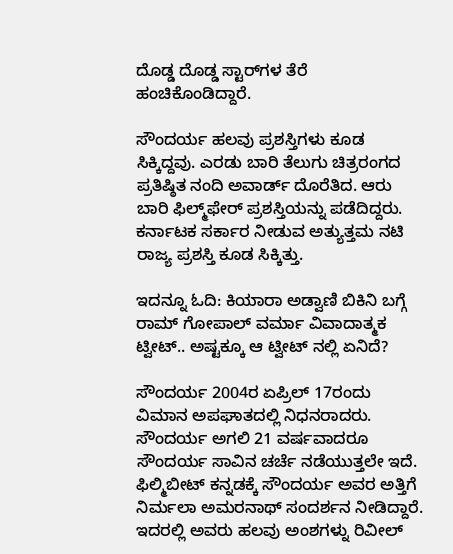ದೊಡ್ಡ ದೊಡ್ಡ ಸ್ಟಾರ್‌ಗಳ ತೆರೆ ಹಂಚಿಕೊಂಡಿದ್ದಾರೆ.

ಸೌಂದರ್ಯ ಹಲವು ಪ್ರಶಸ್ತಿಗಳು ಕೂಡ ಸಿಕ್ಕಿದ್ದವು. ಎರಡು ಬಾರಿ ತೆಲುಗು ಚಿತ್ರರಂಗದ ಪ್ರತಿಷ್ಠಿತ ನಂದಿ ಅವಾರ್ಡ್ ದೊರೆತಿದ. ಆರು ಬಾರಿ ಫಿಲ್ಮ್‌ಫೇರ್ ಪ್ರಶಸ್ತಿಯನ್ನು ಪಡೆದಿದ್ದರು. ಕರ್ನಾಟಕ ಸರ್ಕಾರ ನೀಡುವ ಅತ್ಯುತ್ತಮ ನಟಿ ರಾಜ್ಯ ಪ್ರಶಸ್ತಿ ಕೂಡ ಸಿಕ್ಕಿತ್ತು.

ಇದನ್ನೂ ಓದಿ: ಕಿಯಾರಾ ಅಡ್ವಾಣಿ ಬಿಕಿನಿ ಬಗ್ಗೆ ರಾಮ್ ಗೋಪಾಲ್ ವರ್ಮಾ ವಿವಾದಾತ್ಮಕ ಟ್ವೀಟ್.. ಅಷ್ಟಕ್ಕೂ ಆ ಟ್ವೀಟ್ ನಲ್ಲಿ ಏನಿದೆ?

ಸೌಂದರ್ಯ 2004ರ ಏಪ್ರಿಲ್ 17ರಂದು ವಿಮಾನ ಅಪಘಾತದಲ್ಲಿ ನಿಧನರಾದರು. ಸೌಂದರ್ಯ ಅಗಲಿ 21 ವರ್ಷವಾದರೂ ಸೌಂದರ್ಯ ಸಾವಿನ ಚರ್ಚೆ ನಡೆಯುತ್ತಲೇ ಇದೆ. ಫಿಲ್ಮಿಬೀಟ್ ಕನ್ನಡಕ್ಕೆ ಸೌಂದರ್ಯ ಅವರ ಅತ್ತಿಗೆ ನಿರ್ಮಲಾ ಅಮರನಾಥ್ ಸಂದರ್ಶನ ನೀಡಿದ್ದಾರೆ. ಇದರಲ್ಲಿ ಅವರು ಹಲವು ಅಂಶಗಳ್ನು ರಿವೀಲ್‌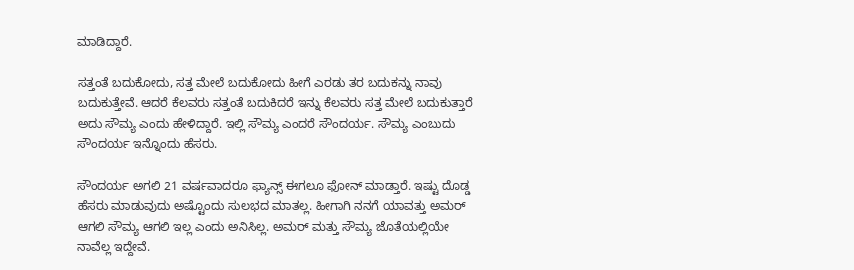ಮಾಡಿದ್ದಾರೆ.

ಸತ್ತಂತೆ ಬದುಕೋದು, ಸತ್ತ ಮೇಲೆ ಬದುಕೋದು ಹೀಗೆ ಎರಡು ತರ ಬದುಕನ್ನು ನಾವು ಬದುಕುತ್ತೇವೆ. ಆದರೆ ಕೆಲವರು ಸತ್ತಂತೆ ಬದುಕಿದರೆ ಇನ್ನು ಕೆಲವರು ಸತ್ತ ಮೇಲೆ ಬದುಕುತ್ತಾರೆ ಅದು ಸೌಮ್ಯ ಎಂದು ಹೇಳಿದ್ದಾರೆ. ಇಲ್ಲಿ ಸೌಮ್ಯ ಎಂದರೆ ಸೌಂದರ್ಯ. ಸೌಮ್ಯ ಎಂಬುದು ಸೌಂದರ್ಯ ಇನ್ನೊಂದು ಹೆಸರು.

ಸೌಂದರ್ಯ ಅಗಲಿ 21 ವರ್ಷವಾದರೂ ಫ್ಯಾನ್ಸ್ ಈಗಲೂ ಫೋನ್ ಮಾಡ್ತಾರೆ. ಇಷ್ಟು ದೊಡ್ಡ ಹೆಸರು ಮಾಡುವುದು ಅಷ್ಟೊಂದು ಸುಲಭದ ಮಾತಲ್ಲ. ಹೀಗಾಗಿ ನನಗೆ ಯಾವತ್ತು ಅಮರ್ ಆಗಲಿ ಸೌಮ್ಯ ಆಗಲಿ ಇಲ್ಲ ಎಂದು ಅನಿಸಿಲ್ಲ. ಅಮರ್ ಮತ್ತು ಸೌಮ್ಯ ಜೊತೆಯಲ್ಲಿಯೇ ನಾವೆಲ್ಲ ಇದ್ದೇವೆ.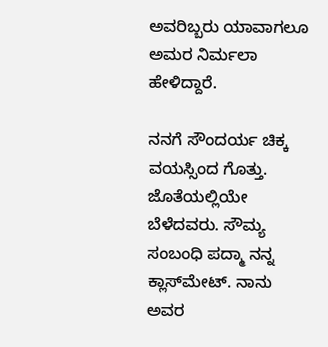ಅವರಿಬ್ಬರು ಯಾವಾಗಲೂ ಅಮರ ನಿರ್ಮಲಾ ಹೇಳಿದ್ದಾರೆ.

ನನಗೆ ಸೌಂದರ್ಯ ಚಿಕ್ಕ ವಯಸ್ಸಿಂದ ಗೊತ್ತು. ಜೊತೆಯಲ್ಲಿಯೇ ಬೆಳೆದವರು. ಸೌಮ್ಯ ಸಂಬಂಧಿ ಪದ್ಮಾ ನನ್ನ ಕ್ಲಾಸ್‌ಮೇಟ್. ನಾನು ಅವರ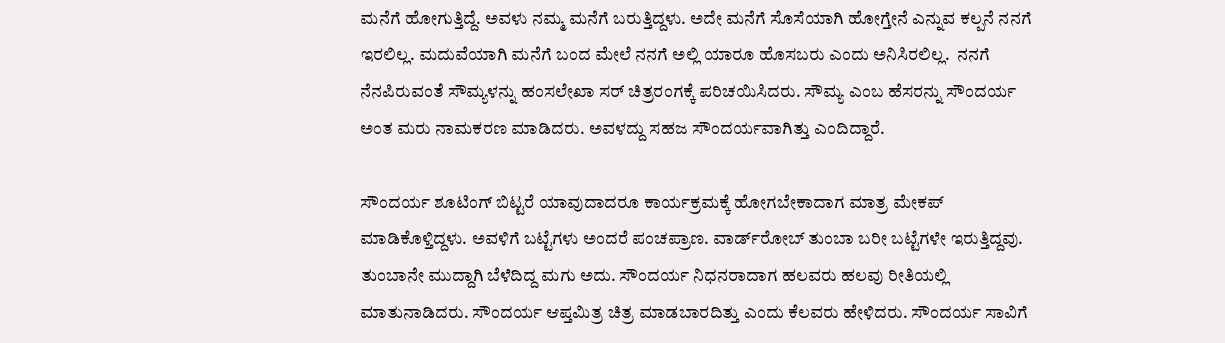ಮನೆಗೆ ಹೋಗುತ್ತಿದ್ದೆ. ಅವಳು ನಮ್ಮ ಮನೆಗೆ ಬರುತ್ತಿದ್ದಳು. ಅದೇ ಮನೆಗೆ ಸೊಸೆಯಾಗಿ ಹೋಗ್ತೇನೆ ಎನ್ನುವ ಕಲ್ಪನೆ ನನಗೆ ಇರಲಿಲ್ಲ. ಮದುವೆಯಾಗಿ ಮನೆಗೆ ಬಂದ ಮೇಲೆ ನನಗೆ ಅಲ್ಲಿ ಯಾರೂ ಹೊಸಬರು ಎಂದು ಅನಿಸಿರಲಿಲ್ಲ.  ನನಗೆ ನೆನಪಿರುವಂತೆ ಸೌಮ್ಯಳನ್ನು ಹಂಸಲೇಖಾ ಸರ್ ಚಿತ್ರರಂಗಕ್ಕೆ ಪರಿಚಯಿಸಿದರು. ಸೌಮ್ಯ ಎಂಬ ಹೆಸರನ್ನು ಸೌಂದರ್ಯ ಅಂತ ಮರು ನಾಮಕರಣ ಮಾಡಿದರು. ಅವಳದ್ದು ಸಹಜ ಸೌಂದರ್ಯವಾಗಿತ್ತು ಎಂದಿದ್ದಾರೆ.

ಸೌಂದರ್ಯ ಶೂಟಿಂಗ್‌ ಬಿಟ್ಟರೆ ಯಾವುದಾದರೂ ಕಾರ್ಯಕ್ರಮಕ್ಕೆ ಹೋಗಬೇಕಾದಾಗ ಮಾತ್ರ ಮೇಕಪ್ ಮಾಡಿಕೊಳ್ತಿದ್ದಳು. ಅವಳಿಗೆ ಬಟ್ಟೆಗಳು ಅಂದರೆ ಪಂಚಪ್ರಾಣ. ವಾರ್ಡ್‌ರೋಬ್ ತುಂಬಾ ಬರೀ ಬಟ್ಟೆಗಳೇ ಇರುತ್ತಿದ್ದವು. ತುಂಬಾನೇ ಮುದ್ದಾಗಿ ಬೆಳೆದಿದ್ದ ಮಗು ಅದು. ಸೌಂದರ್ಯ ನಿಧನರಾದಾಗ ಹಲವರು ಹಲವು ರೀತಿಯಲ್ಲಿ ಮಾತುನಾಡಿದರು. ಸೌಂದರ್ಯ ಆಪ್ತಮಿತ್ರ ಚಿತ್ರ ಮಾಡಬಾರದಿತ್ತು ಎಂದು ಕೆಲವರು ಹೇಳಿದರು. ಸೌಂದರ್ಯ ಸಾವಿಗೆ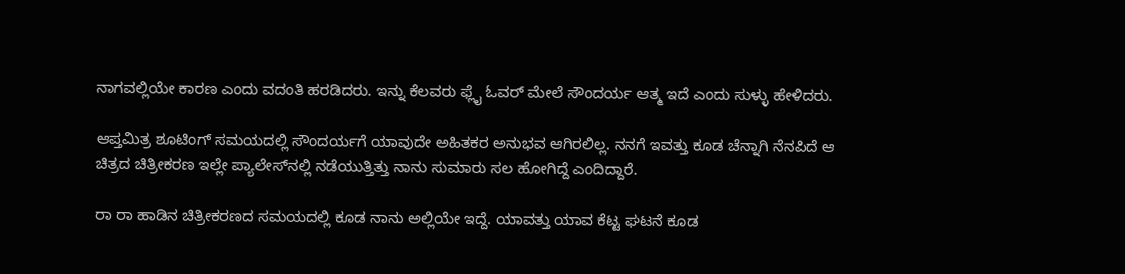ನಾಗವಲ್ಲಿಯೇ ಕಾರಣ ಎಂದು ವದಂತಿ ಹರಡಿದರು. ಇನ್ನು ಕೆಲವರು ಫ್ಲೈ ಓವರ್ ಮೇಲೆ ಸೌಂದರ್ಯ ಆತ್ಮ ಇದೆ ಎಂದು ಸುಳ್ಳು ಹೇಳಿದರು.

ಆಪ್ತಮಿತ್ರ ಶೂಟಿಂಗ್‌ ಸಮಯದಲ್ಲಿ ಸೌಂದರ್ಯಗೆ ಯಾವುದೇ ಅಹಿತಕರ ಅನುಭವ ಆಗಿರಲಿಲ್ಲ. ನನಗೆ ಇವತ್ತು ಕೂಡ ಚೆನ್ನಾಗಿ ನೆನಪಿದೆ ಆ ಚಿತ್ರದ ಚಿತ್ರೀಕರಣ ಇಲ್ಲೇ ಪ್ಯಾಲೇಸ್‌ನಲ್ಲಿ ನಡೆಯುತ್ತಿತ್ತು ನಾನು ಸುಮಾರು ಸಲ ಹೋಗಿದ್ದೆ ಎಂದಿದ್ದಾರೆ.

ರಾ ರಾ ಹಾಡಿನ ಚಿತ್ರೀಕರಣದ ಸಮಯದಲ್ಲಿ ಕೂಡ ನಾನು ಅಲ್ಲಿಯೇ ಇದ್ದೆ. ಯಾವತ್ತು ಯಾವ ಕೆಟ್ಟ ಘಟನೆ ಕೂಡ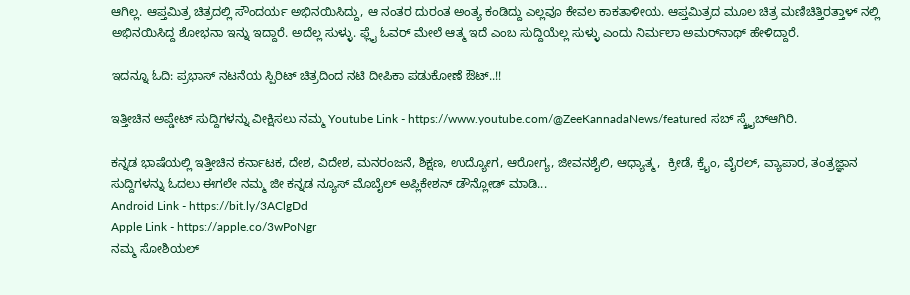ಆಗಿಲ್ಲ. ಆಪ್ತಮಿತ್ರ ಚಿತ್ರದಲ್ಲಿ ಸೌಂದರ್ಯ ಅಭಿನಯಿಸಿದ್ದು, ಆ ನಂತರ ದುರಂತ ಅಂತ್ಯ ಕಂಡಿದ್ದು ಎಲ್ಲವೂ ಕೇವಲ ಕಾಕತಾಳೀಯ. ಆಪ್ತಮಿತ್ರದ ಮೂಲ ಚಿತ್ರ ಮಣಿಚಿತ್ತಿರತ್ತಾಳ್ ನಲ್ಲಿ ಅಭಿನಯಿಸಿದ್ದ ಶೋಭನಾ ಇನ್ನು ಇದ್ದಾರೆ. ಅದೆಲ್ಲ ಸುಳ್ಳು. ಫ್ಲೈ ಓವರ್ ಮೇಲೆ ಆತ್ಮ ಇದೆ ಎಂಬ ಸುದ್ದಿಯೆಲ್ಲ ಸುಳ್ಳು ಎಂದು ನಿರ್ಮಲಾ ಅಮರ್‌ನಾಥ್ ಹೇಳಿದ್ದಾರೆ.

ಇದನ್ನೂ ಓದಿ: ಪ್ರಭಾಸ್ ನಟನೆಯ ಸ್ಪಿರಿಟ್‌ ಚಿತ್ರದಿಂದ ನಟಿ ದೀಪಿಕಾ ಪಡುಕೋಣೆ ಔಟ್..!!

ಇತ್ತೀಚಿನ ಅಪ್ಡೇಟ್ ಸುದ್ದಿಗಳನ್ನು ವೀಕ್ಷಿಸಲು ನಮ್ಮ Youtube Link - https://www.youtube.com/@ZeeKannadaNews/featured ಸಬ್ ಸ್ಕ್ರೈಬ್ಆಗಿರಿ.

ಕನ್ನಡ ಭಾಷೆಯಲ್ಲಿ ಇತ್ತೀಚಿನ ಕರ್ನಾಟಕ, ದೇಶ, ವಿದೇಶ, ಮನರಂಜನೆ, ಶಿಕ್ಷಣ, ಉದ್ಯೋಗ, ಆರೋಗ್ಯ, ಜೀವನಶೈಲಿ, ಆಧ್ಯಾತ್ಮ,  ಕ್ರೀಡೆ, ಕ್ರೈಂ, ವೈರಲ್, ವ್ಯಾಪಾರ, ತಂತ್ರಜ್ಞಾನ ಸುದ್ದಿಗಳನ್ನು ಓದಲು ಈಗಲೇ ನಮ್ಮ ಜೀ ಕನ್ನಡ ನ್ಯೂಸ್ ಮೊಬೈಲ್ ಅಪ್ಲಿಕೇಶನ್ ಡೌನ್ಲೋಡ್ ಮಾಡಿ...
Android Link - https://bit.ly/3AClgDd
Apple Link - https://apple.co/3wPoNgr
ನಮ್ಮ ಸೋಶಿಯಲ್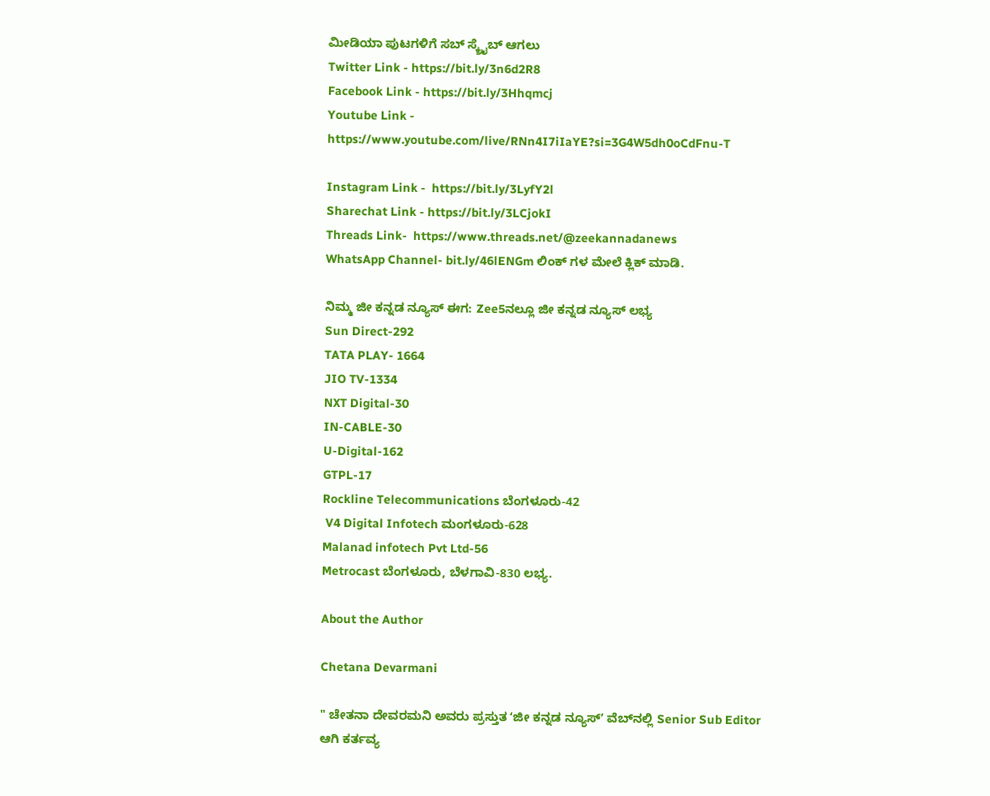ಮೀಡಿಯಾ ಪುಟಗಳಿಗೆ ಸಬ್ ಸ್ಕ್ರೈಬ್ ಆಗಲು
Twitter Link - https://bit.ly/3n6d2R8
Facebook Link - https://bit.ly/3Hhqmcj
Youtube Link - https://www.youtube.com/live/RNn4I7iIaYE?si=3G4W5dh0oCdFnu-T

Instagram Link -  https://bit.ly/3LyfY2l
Sharechat Link - https://bit.ly/3LCjokI
Threads Link-  https://www.threads.net/@zeekannadanews
WhatsApp Channel- bit.ly/46lENGm ಲಿಂಕ್ ಗಳ ಮೇಲೆ ಕ್ಲಿಕ್ ಮಾಡಿ.

ನಿಮ್ಮ ಜೀ ಕನ್ನಡ ನ್ಯೂಸ್‌ ಈಗ: Zee5ನಲ್ಲೂ ಜೀ ಕನ್ನಡ ನ್ಯೂಸ್‌ ಲಭ್ಯ
Sun Direct-292
TATA PLAY- 1664
JIO TV-1334
NXT Digital-30
IN-CABLE-30
U-Digital-162
GTPL-17
Rockline Telecommunications ಬೆಂಗಳೂರು-42
 V4 Digital Infotech ಮಂಗಳೂರು-628
Malanad infotech Pvt Ltd-56
Metrocast ಬೆಂಗಳೂರು, ಬೆಳಗಾವಿ-830 ಲಭ್ಯ.

About the Author

Chetana Devarmani

" ಚೇತನಾ ದೇವರಮನಿ ಅವರು ಪ್ರಸ್ತುತ ʻಜೀ ಕನ್ನಡ ನ್ಯೂಸ್‌ʼ ವೆಬ್‌ನಲ್ಲಿ Senior Sub Editor ಆಗಿ ಕರ್ತವ್ಯ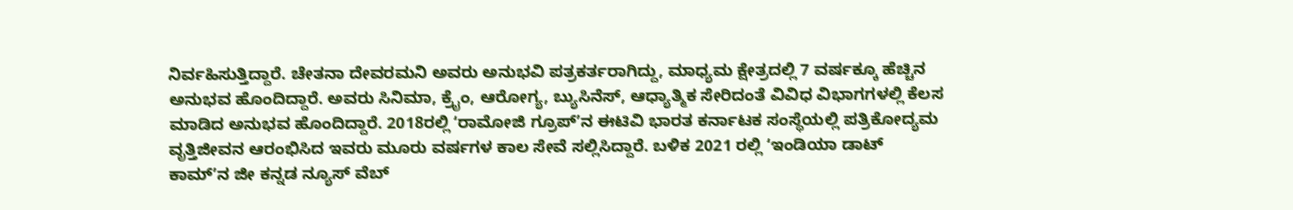ನಿರ್ವಹಿಸುತ್ತಿದ್ದಾರೆ. ಚೇತನಾ ದೇವರಮನಿ ಅವರು ಅನುಭವಿ ಪತ್ರಕರ್ತರಾಗಿದ್ದು, ಮಾಧ್ಯಮ ಕ್ಷೇತ್ರದಲ್ಲಿ 7 ವರ್ಷಕ್ಕೂ ಹೆಚ್ಚಿನ ಅನುಭವ ಹೊಂದಿದ್ದಾರೆ. ಅವರು ಸಿನಿಮಾ, ಕ್ರೈಂ, ಆರೋಗ್ಯ, ಬ್ಯುಸಿನೆಸ್, ಆಧ್ಯಾತ್ಮಿಕ ಸೇರಿದಂತೆ ವಿವಿಧ ವಿಭಾಗಗಳಲ್ಲಿ ಕೆಲಸ ಮಾಡಿದ ಅನುಭವ ಹೊಂದಿದ್ದಾರೆ. 2018ರಲ್ಲಿ ʻರಾಮೋಜಿ ಗ್ರೂಪ್‌ʼನ ಈಟಿವಿ ಭಾರತ ಕರ್ನಾಟಕ ಸಂಸ್ಥೆಯಲ್ಲಿ ಪತ್ರಿಕೋದ್ಯಮ ವೃತ್ತಿಜೀವನ ಆರಂಭಿಸಿದ ಇವರು ಮೂರು ವರ್ಷಗಳ ಕಾಲ ಸೇವೆ ಸಲ್ಲಿಸಿದ್ದಾರೆ. ಬಳಿಕ 2021 ರಲ್ಲಿ ʻಇಂಡಿಯಾ ಡಾಟ್‌ ಕಾಮ್‌ʼನ ಜೀ ಕನ್ನಡ ನ್ಯೂಸ್‌ ವೆಬ್‌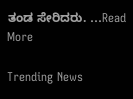ತಂಡ ಸೇರಿದರು. ...Read More

Trending News